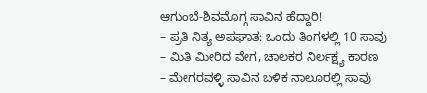ಆಗುಂಬೆ-ಶಿವಮೊಗ್ಗ ಸಾವಿನ ಹೆದ್ದಾರಿ!
– ಪ್ರತಿ ನಿತ್ಯ ಅಪಘಾತ: ಒಂದು ತಿಂಗಳಲ್ಲಿ 10 ಸಾವು
– ಮಿತಿ ಮೀರಿದ ವೇಗ, ಚಾಲಕರ ನಿರ್ಲಕ್ಷ್ಯ ಕಾರಣ
– ಮೇಗರವಳ್ಳಿ ಸಾವಿನ ಬಳಿಕ ನಾಲೂರಲ್ಲಿ ಸಾವು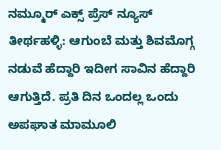ನಮ್ಮೂರ್ ಎಕ್ಸ್ ಪ್ರೆಸ್ ನ್ಯೂಸ್
ತೀರ್ಥಹಳ್ಳಿ: ಆಗುಂಬೆ ಮತ್ತು ಶಿವಮೊಗ್ಗ ನಡುವೆ ಹೆದ್ದಾರಿ ಇದೀಗ ಸಾವಿನ ಹೆದ್ದಾರಿ ಆಗುತ್ತಿದೆ. ಪ್ರತಿ ದಿನ ಒಂದಲ್ಲ ಒಂದು ಅಪಘಾತ ಮಾಮೂಲಿ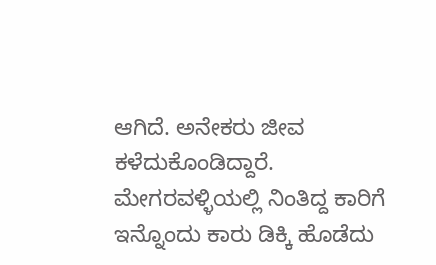ಆಗಿದೆ. ಅನೇಕರು ಜೀವ ಕಳೆದುಕೊಂಡಿದ್ದಾರೆ.
ಮೇಗರವಳ್ಳಿಯಲ್ಲಿ ನಿಂತಿದ್ದ ಕಾರಿಗೆ ಇನ್ನೊಂದು ಕಾರು ಡಿಕ್ಕಿ ಹೊಡೆದು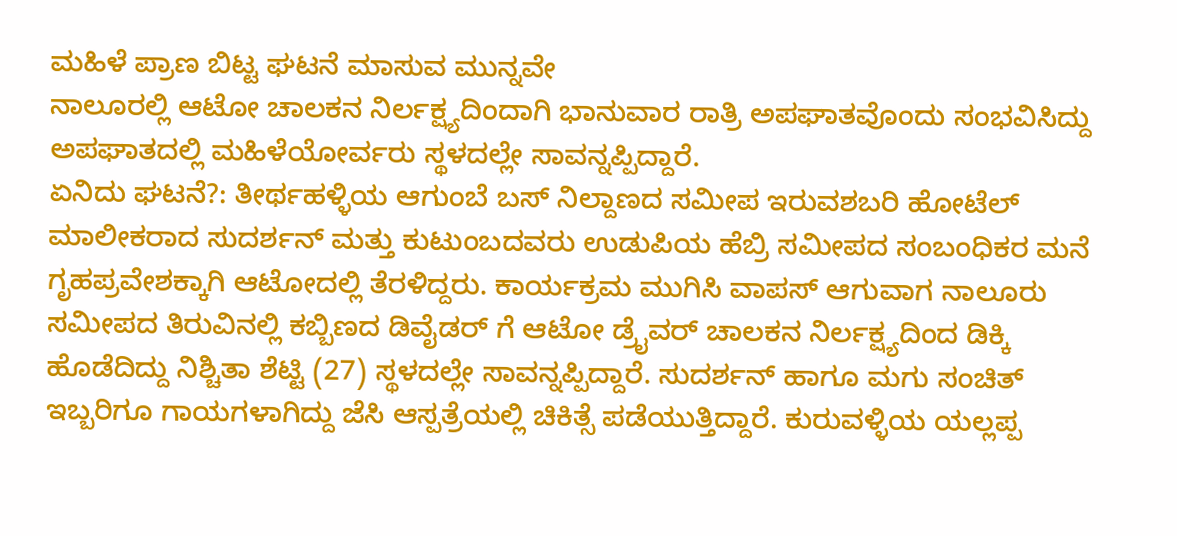ಮಹಿಳೆ ಪ್ರಾಣ ಬಿಟ್ಟ ಘಟನೆ ಮಾಸುವ ಮುನ್ನವೇ
ನಾಲೂರಲ್ಲಿ ಆಟೋ ಚಾಲಕನ ನಿರ್ಲಕ್ಷ್ಯದಿಂದಾಗಿ ಭಾನುವಾರ ರಾತ್ರಿ ಅಪಘಾತವೊಂದು ಸಂಭವಿಸಿದ್ದು ಅಪಘಾತದಲ್ಲಿ ಮಹಿಳೆಯೋರ್ವರು ಸ್ಥಳದಲ್ಲೇ ಸಾವನ್ನಪ್ಪಿದ್ದಾರೆ.
ಏನಿದು ಘಟನೆ?: ತೀರ್ಥಹಳ್ಳಿಯ ಆಗುಂಬೆ ಬಸ್ ನಿಲ್ದಾಣದ ಸಮೀಪ ಇರುವಶಬರಿ ಹೋಟೆಲ್ ಮಾಲೀಕರಾದ ಸುದರ್ಶನ್ ಮತ್ತು ಕುಟುಂಬದವರು ಉಡುಪಿಯ ಹೆಬ್ರಿ ಸಮೀಪದ ಸಂಬಂಧಿಕರ ಮನೆ ಗೃಹಪ್ರವೇಶಕ್ಕಾಗಿ ಆಟೋದಲ್ಲಿ ತೆರಳಿದ್ದರು. ಕಾರ್ಯಕ್ರಮ ಮುಗಿಸಿ ವಾಪಸ್ ಆಗುವಾಗ ನಾಲೂರು ಸಮೀಪದ ತಿರುವಿನಲ್ಲಿ ಕಬ್ಬಿಣದ ಡಿವೈಡರ್ ಗೆ ಆಟೋ ಡ್ರೈವರ್ ಚಾಲಕನ ನಿರ್ಲಕ್ಷ್ಯದಿಂದ ಡಿಕ್ಕಿ ಹೊಡೆದಿದ್ದು ನಿಶ್ಚಿತಾ ಶೆಟ್ಟಿ (27) ಸ್ಥಳದಲ್ಲೇ ಸಾವನ್ನಪ್ಪಿದ್ದಾರೆ. ಸುದರ್ಶನ್ ಹಾಗೂ ಮಗು ಸಂಚಿತ್ ಇಬ್ಬರಿಗೂ ಗಾಯಗಳಾಗಿದ್ದು ಜೆಸಿ ಆಸ್ಪತ್ರೆಯಲ್ಲಿ ಚಿಕಿತ್ಸೆ ಪಡೆಯುತ್ತಿದ್ದಾರೆ. ಕುರುವಳ್ಳಿಯ ಯಲ್ಲಪ್ಪ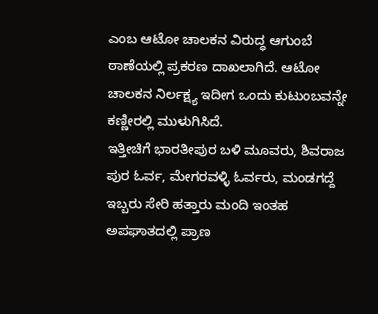ಎಂಬ ಆಟೋ ಚಾಲಕನ ವಿರುದ್ಧ ಆಗುಂಬೆ ಠಾಣೆಯಲ್ಲಿ ಪ್ರಕರಣ ದಾಖಲಾಗಿದೆ. ಆಟೋ ಚಾಲಕನ ನಿರ್ಲಕ್ಷ್ಯ ಇದೀಗ ಒಂದು ಕುಟುಂಬವನ್ನೇ ಕಣ್ಣೀರಲ್ಲಿ ಮುಳುಗಿಸಿದೆ.
ಇತ್ತೀಚಿಗೆ ಭಾರತೀಪುರ ಬಳಿ ಮೂವರು, ಶಿವರಾಜ ಪುರ ಓರ್ವ, ಮೇಗರವಳ್ಳಿ ಓರ್ವರು, ಮಂಡಗದ್ದೆ ಇಬ್ಬರು ಸೇರಿ ಹತ್ತಾರು ಮಂದಿ ಇಂತಹ ಅಪಘಾತದಲ್ಲಿ ಪ್ರಾಣ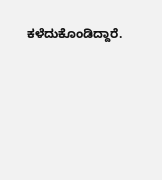ಕಳೆದುಕೊಂಡಿದ್ದಾರೆ.